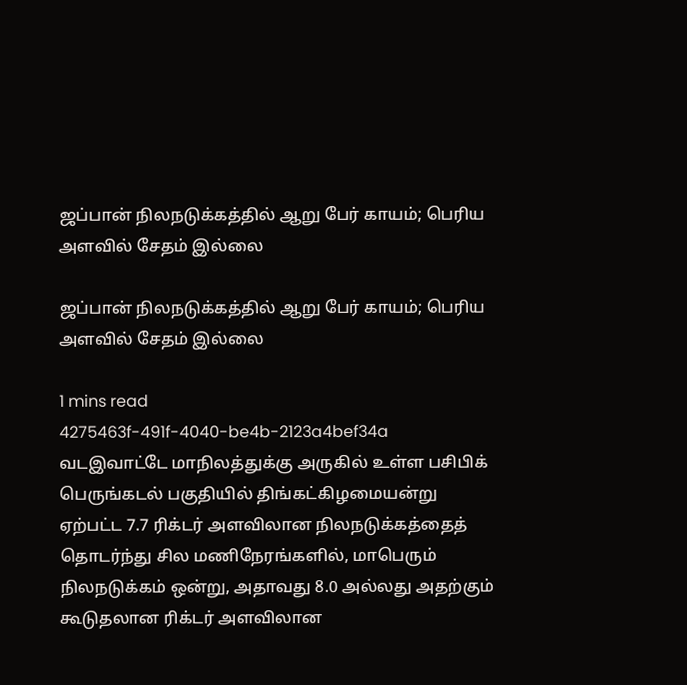ஜப்பான் நிலநடுக்கத்தில் ஆறு பேர் காயம்; பெரிய அளவில் சேதம் இல்லை

ஜப்பான் நிலநடுக்கத்தில் ஆறு பேர் காயம்; பெரிய அளவில் சேதம் இல்லை

1 mins read
4275463f-491f-4040-be4b-2123a4bef34a
வடஇவாட்டே மாநிலத்துக்கு அருகில் உள்ள பசிபிக் பெருங்கடல் பகுதியில் திங்கட்கிழமையன்று ஏற்பட்ட 7.7 ரிக்டர் அளவிலான நிலநடுக்கத்தைத் தொடர்ந்து சில மணிநேரங்களில், மாபெரும் நிலநடுக்கம் ஒன்று, அதாவது 8.0 அல்லது அதற்கும் கூடுதலான ரிக்டர் அளவிலான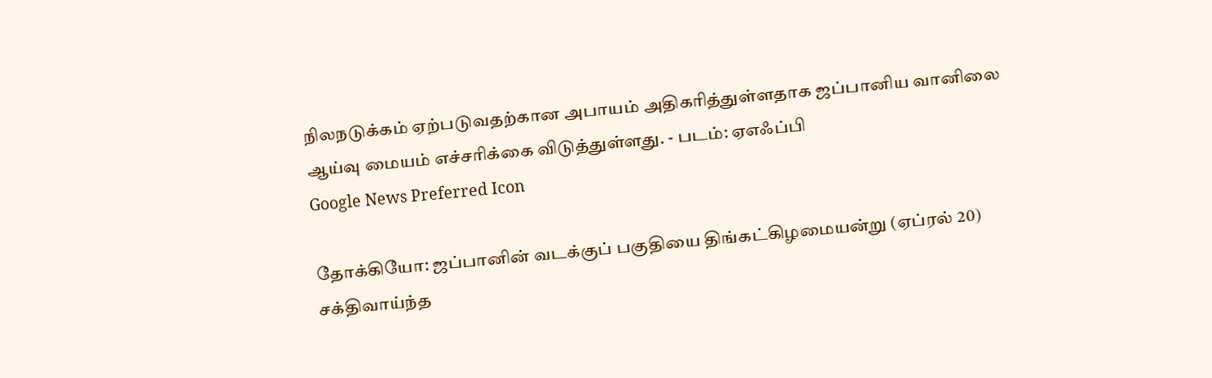நிலநடுக்கம் ஏற்படுவதற்கான அபாயம் அதிகரித்துள்ளதாக ஜப்பானிய வானிலை ஆய்வு மையம் எச்சரிக்கை விடுத்துள்ளது. - படம்: ஏஎஃப்பி
Google News Preferred Icon

தோக்கியோ: ஜப்பானின் வடக்குப் பகுதியை திங்கட்கிழமையன்று (ஏப்ரல் 20) சக்திவாய்ந்த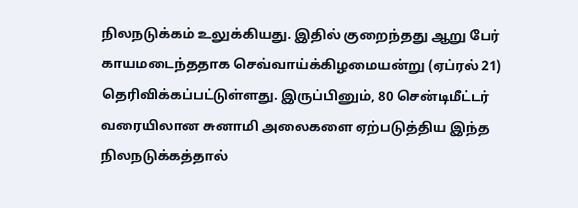நிலநடுக்கம் உலுக்கியது. இதில் குறைந்தது ஆறு பேர் காயமடைந்ததாக செவ்வாய்க்கிழமையன்று (ஏப்ரல் 21) தெரிவிக்கப்பட்டுள்ளது. இருப்பினும், 80 சென்டிமீட்டர் வரையிலான சுனாமி அலைகளை ஏற்படுத்திய இந்த நிலநடுக்கத்தால்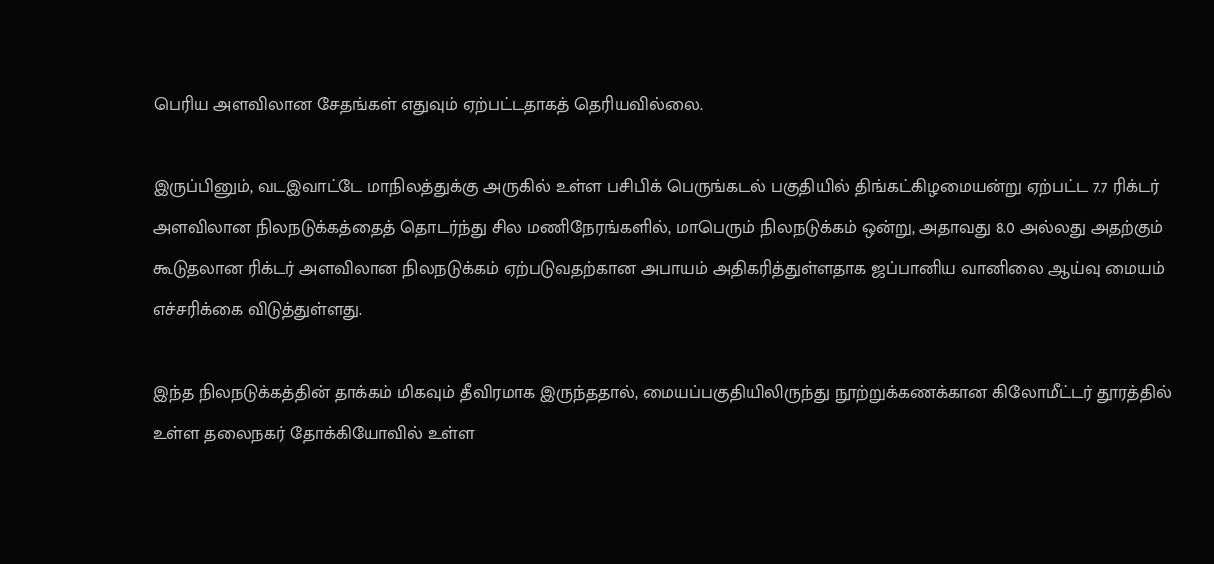பெரிய அளவிலான சேதங்கள் எதுவும் ஏற்பட்டதாகத் தெரியவில்லை.

இருப்பினும், வடஇவாட்டே மாநிலத்துக்கு அருகில் உள்ள பசிபிக் பெருங்கடல் பகுதியில் திங்கட்கிழமையன்று ஏற்பட்ட 7.7 ரிக்டர் அளவிலான நிலநடுக்கத்தைத் தொடர்ந்து சில மணிநேரங்களில், மாபெரும் நிலநடுக்கம் ஒன்று, அதாவது 8.0 அல்லது அதற்கும் கூடுதலான ரிக்டர் அளவிலான நிலநடுக்கம் ஏற்படுவதற்கான அபாயம் அதிகரித்துள்ளதாக ஜப்பானிய வானிலை ஆய்வு மையம் எச்சரிக்கை விடுத்துள்ளது.

இந்த நிலநடுக்கத்தின் தாக்கம் மிகவும் தீவிரமாக இருந்ததால், மையப்பகுதியிலிருந்து நூற்றுக்கணக்கான கிலோமீட்டர் தூரத்தில் உள்ள தலைநகர் தோக்கியோவில் உள்ள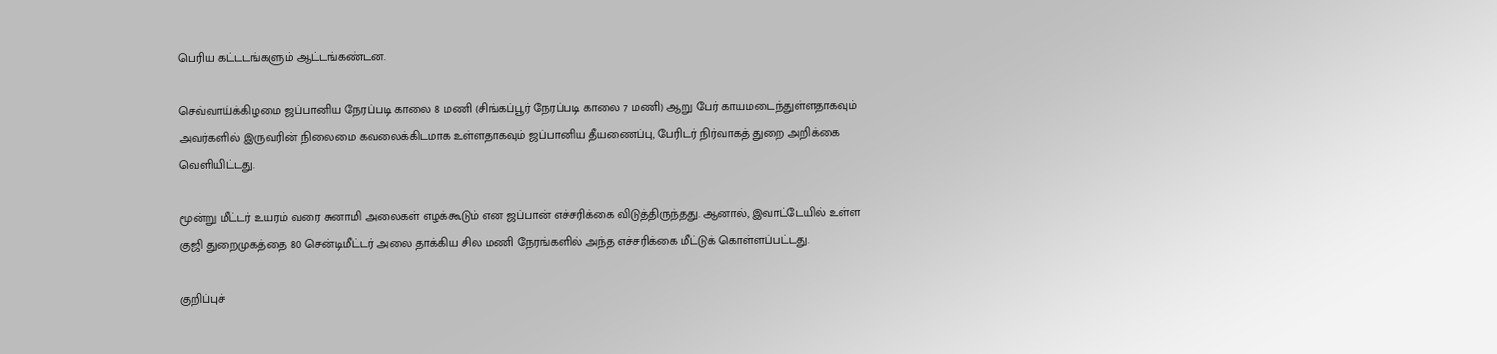பெரிய கட்டடங்களும் ஆட்டங்கண்டன.

செவ்வாய்க்கிழமை ஜப்பானிய நேரப்படி காலை 8 மணி (சிங்கப்பூர் நேரப்படி காலை 7 மணி) ஆறு பேர் காயமடைந்துள்ளதாகவும் அவர்களில் இருவரின் நிலைமை கவலைக்கிடமாக உள்ளதாகவும் ஜப்பானிய தீயணைப்பு, பேரிடர் நிர்வாகத் துறை அறிக்கை வெளியிட்டது.

மூன்று மீட்டர் உயரம் வரை சுனாமி அலைகள் எழக்கூடும் என ஜப்பான் எச்சரிக்கை விடுத்திருந்தது. ஆனால், இவாட்டேயில் உள்ள குஜி துறைமுகத்தை 80 சென்டிமீட்டர் அலை தாக்கிய சில மணி நேரங்களில் அந்த எச்சரிக்கை மீட்டுக் கொள்ளப்பட்டது.

குறிப்புச்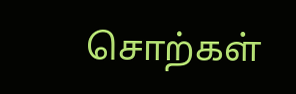சொற்கள்